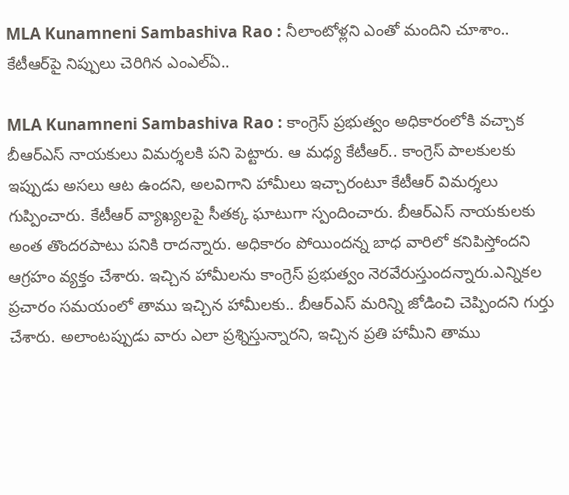MLA Kunamneni Sambashiva Rao : నీలాంటోళ్ల‌ని ఎంతో మందిని చూశాం.. కేటీఆర్‌పై నిప్పులు చెరిగిన ఎంఎల్ఏ..

MLA Kunamneni Sambashiva Rao : కాంగ్రెస్ ప్ర‌భుత్వం అధికారంలోకి వ‌చ్చాక బీఆర్ఎస్ నాయ‌కులు విమ‌ర్శ‌లకి పని పెట్టారు. ఆ మ‌ధ్య కేటీఆర్.. కాంగ్రెస్ పాలకులకు ఇప్పుడు అసలు ఆట ఉందని, అలవిగాని హామీలు ఇచ్చారంటూ కేటీఆర్ విమర్శలు గుప్పించారు. కేటీఆర్ వ్యాఖ్యలపై సీతక్క ఘాటుగా స్పందించారు. బీఆర్ఎస్ నాయకులకు అంత తొందరపాటు పనికి రాదన్నారు. అధికారం పోయిందన్న బాధ వారిలో కనిపిస్తోందని ఆగ్రహం వ్యక్తం చేశారు. ఇచ్చిన హామీలను కాంగ్రెస్ ప్రభుత్వం నెరవేరుస్తుందన్నారు.ఎన్నికల ప్రచారం సమయంలో తాము ఇచ్చిన హామీలకు.. బీఆర్ఎస్ మరిన్ని జోడించి చెప్పిందని గుర్తు చేశారు. అలాంటప్పుడు వారు ఎలా ప్రశ్నిస్తున్నారని, ఇచ్చిన ప్రతి హామీని తాము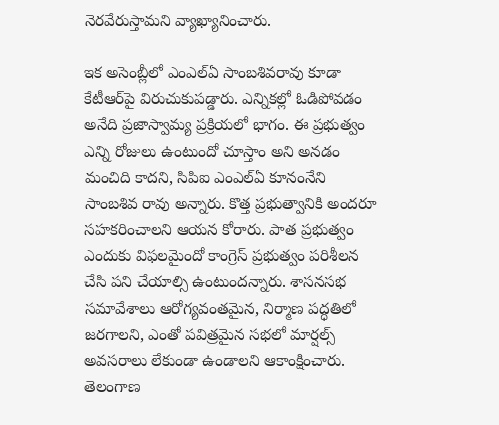నెరవేరుస్తామని వ్యాఖ్యానించారు.

ఇక అసెంబ్లీలో ఎంఎల్ఏ సాంబశివ‌రావు కూడా కేటీఆర్‌పై విరుచుకుప‌డ్డారు. ఎన్నికల్లో ఓడిపోవడం అనేది ప్రజాస్వామ్య ప్రక్రియలో భాగం. ఈ ప్రభుత్వం ఎన్ని రోజులు ఉంటుందో చూస్తాం అని అనడం మంచిది కాదని, సిపిఐ ఎంఎల్‌ఏ కూనంనేని సాంబశివ రావు అన్నారు. కొత్త ప్రభుత్వానికి అందరూ సహకరించాలని ఆయన కోరారు. పాత ప్రభుత్వం ఎందుకు విఫలమైందో కాంగ్రెస్ ప్రభుత్వం పరిశీలన చేసి పని చేయాల్సి ఉంటుందన్నారు. శాసనసభ సమావేశాలు ఆరోగ్యవంతమైన, నిర్మాణ పద్ధతిలో జరగాలని, ఎంతో పవిత్రమైన సభలో మార్షల్స్ అవసరాలు లేకుండా ఉండాలని ఆకాంక్షించారు. తెలంగాణ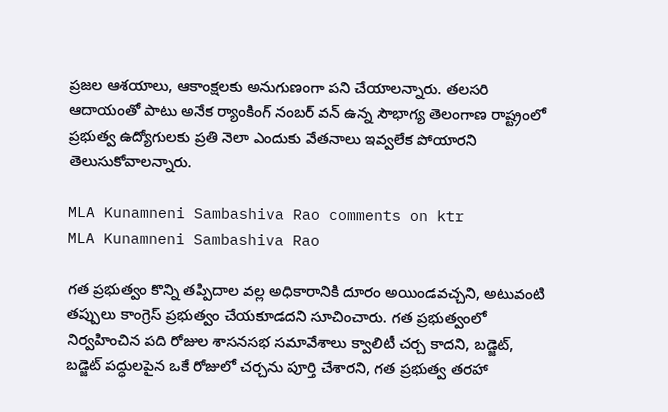ప్రజల ఆశయాలు, ఆకాంక్షలకు అనుగుణంగా పని చేయాలన్నారు. తలసరి ఆదాయంతో పాటు అనేక ర్యాంకింగ్ నంబర్ వన్ ఉన్న సౌభాగ్య తెలంగాణ రాష్ట్రంలో ప్రభుత్వ ఉద్యోగులకు ప్రతి నెలా ఎందుకు వేతనాలు ఇవ్వలేక పోయారని తెలుసుకోవాలన్నారు.

MLA Kunamneni Sambashiva Rao comments on ktr
MLA Kunamneni Sambashiva Rao

గత ప్రభుత్వం కొన్ని తప్పిదాల వల్ల అధికారానికి దూరం అయిండవచ్చని, అటువంటి తప్పులు కాంగ్రెస్ ప్రభుత్వం చేయకూడదని సూచించారు. గత ప్రభుత్వంలో నిర్వహించిన పది రోజుల శాసనసభ సమావేశాలు క్వాలిటీ చర్చ కాదని, బడ్జెట్, బడ్జెట్ పద్ధులపైన ఒకే రోజులో చర్చను పూర్తి చేశారని, గత ప్రభుత్వ తరహా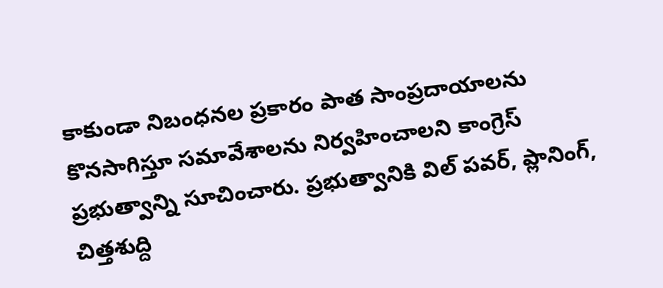కాకుండా నిబంధనల ప్రకారం పాత సాంప్రదాయాలను కొనసాగిస్తూ సమావేశాలను నిర్వహించాలని కాంగ్రెస్ ప్రభుత్వాన్ని సూచించారు. ప్రభుత్వానికి విల్ పవర్, ప్లానింగ్, చిత్తశుద్ది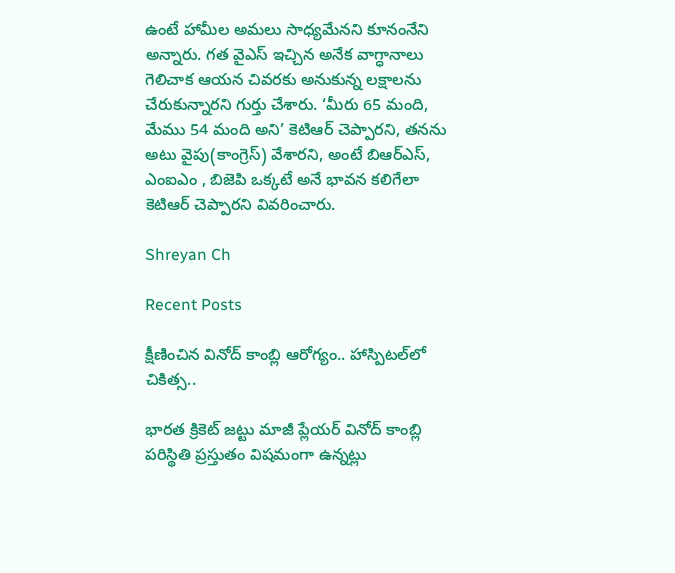ఉంటే హామీల అమలు సాధ్యమేనని కూనంనేని అన్నారు. గత వైఎస్ ఇచ్చిన అనేక వాగ్ధానాలు గెలిచాక ఆయన చివరకు అనుకున్న లక్షాలను చేరుకున్నారని గుర్తు చేశారు. ‘మీరు 65 మంది, మేము 54 మంది అని’ కెటిఆర్ చెప్పారని, తనను అటు వైపు(కాంగ్రెస్) వేశారని, అంటే బిఆర్‌ఎస్, ఎంఐఎం , బిజెపి ఒక్కటే అనే భావన కలిగేలా కెటిఆర్ చెప్పారని వివరించారు.

Shreyan Ch

Recent Posts

క్షీణించిన వినోద్ కాంబ్లి ఆరోగ్యం.. హాస్పిట‌ల్‌లో చికిత్స‌..

భార‌త క్రికెట్ జ‌ట్టు మాజీ ప్లేయ‌ర్ వినోద్ కాంబ్లి ప‌రిస్థితి ప్ర‌స్తుతం విష‌మంగా ఉన్న‌ట్లు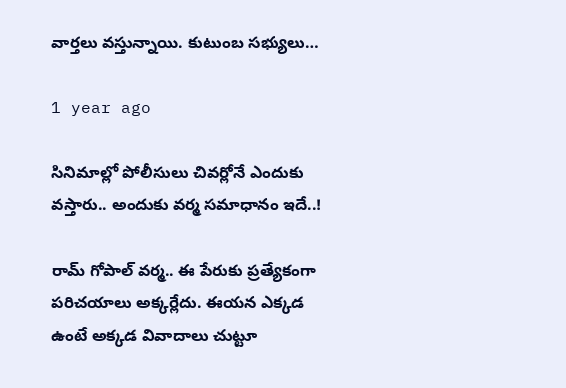వార్త‌లు వ‌స్తున్నాయి. కుటుంబ స‌భ్యులు…

1 year ago

సినిమాల్లో పోలీసులు చివ‌ర్లోనే ఎందుకు వ‌స్తారు.. అందుకు వ‌ర్మ స‌మాధానం ఇదే..!

రామ్ గోపాల్ వ‌ర్మ‌.. ఈ పేరుకు ప్ర‌త్యేకంగా ప‌రిచ‌యాలు అక్క‌ర్లేదు. ఈయ‌న ఎక్క‌డ ఉంటే అక్క‌డ వివాదాలు చుట్టూ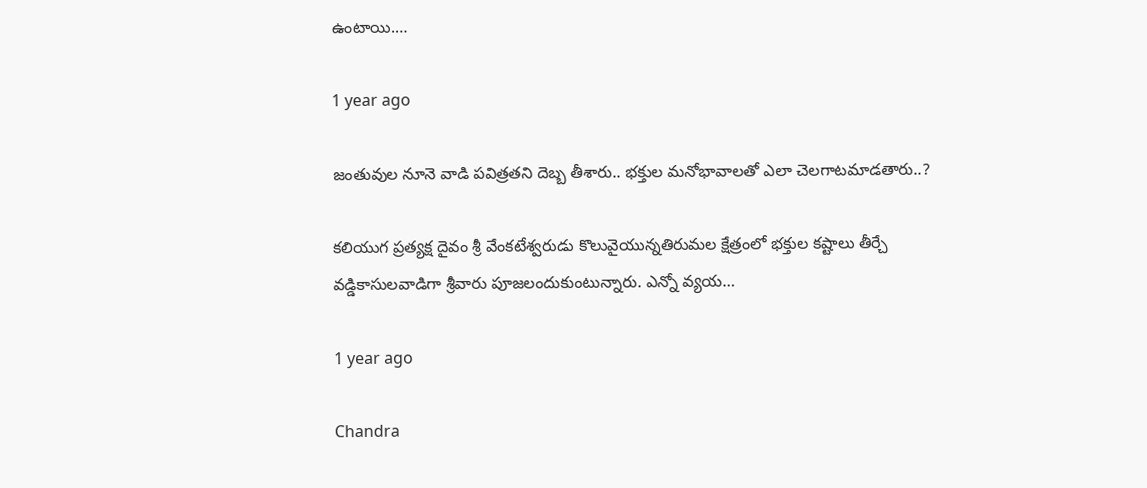ఉంటాయి.…

1 year ago

జంతువుల నూనె వాడి ప‌విత్ర‌త‌ని దెబ్బ తీశారు.. భ‌క్తుల మ‌నోభావాల‌తో ఎలా చెల‌గాట‌మాడ‌తారు..?

కలియుగ ప్రత్యక్ష దైవం శ్రీ వేంకటేశ్వరుడు కొలువైయున్నతిరుమ‌ల క్షేత్రంలో భక్తుల కష్టాలు తీర్చే వడ్డికాసులవాడిగా శ్రీవారు పూజలందుకుంటున్నారు. ఎన్నో వ్యయ…

1 year ago

Chandra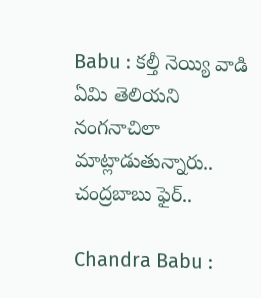Babu : క‌ల్తీ నెయ్యి వాడి ఏమి తెలియ‌ని నంగ‌నాచిలా మాట్లాడుతున్నారు.. చంద్ర‌బాబు ఫైర్..

Chandra Babu :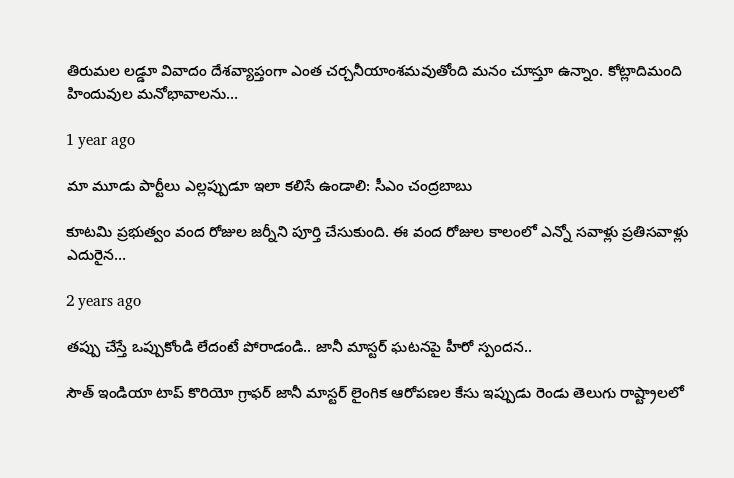తిరుమల లడ్డూ వివాదం దేశవ్యాప్తంగా ఎంత‌ చర్చనీయాంశమవుతోంది మ‌నం చూస్తూ ఉన్నాం. కోట్లాదిమంది హిందువుల మనోభావాలను…

1 year ago

మా మూడు పార్టీలు ఎల్ల‌ప్పుడూ ఇలా క‌లిసే ఉండాలి: సీఎం చంద్ర‌బాబు

కూట‌మి ప్ర‌భుత్వం వంద రోజుల జ‌ర్నీని పూర్తి చేసుకుంది. ఈ వంద రోజుల కాలంలో ఎన్నో స‌వాళ్లు ప్ర‌తిస‌వాళ్లు ఎదురైన…

2 years ago

త‌ప్పు చేస్తే ఒప్పుకోండి లేదంటే పోరాడండి.. జానీ మాస్ట‌ర్ ఘ‌ట‌న‌పై హీరో స్పంద‌న‌..

సౌత్ ఇండియా టాప్ కొరియో గ్రాఫర్ జానీ మాస్టర్ లైంగిక ఆరోపణల కేసు ఇప్పుడు రెండు తెలుగు రాష్ట్రాల‌లో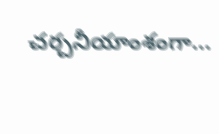చ‌ర్చ‌నీయాంశంగా…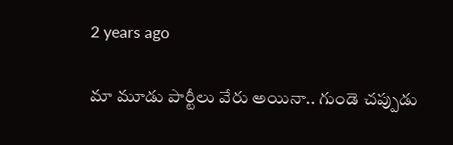2 years ago

మా మూడు పార్టీలు వేరు అయినా.. గుండె చ‌ప్పుడు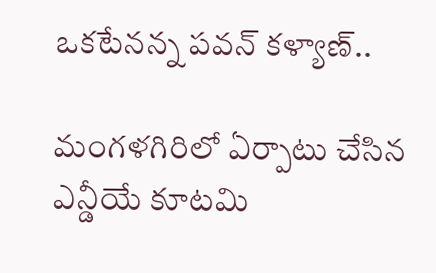ఒక‌టేన‌న్న ప‌వ‌న్ క‌ళ్యాణ్‌..

మంగళగిరిలో ఏర్పాటు చేసిన ఎన్డీయే కూటమి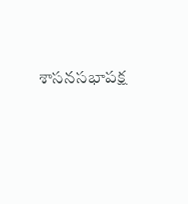శాసనసభాపక్ష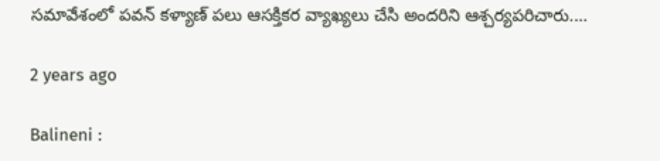సమావేశంలో పవన్ క‌ళ్యాణ్ ప‌లు ఆస‌క్తిక‌ర వ్యాఖ్యలు చేసి అంద‌రిని ఆశ్చ‌ర్య‌ప‌రిచారు.…

2 years ago

Balineni :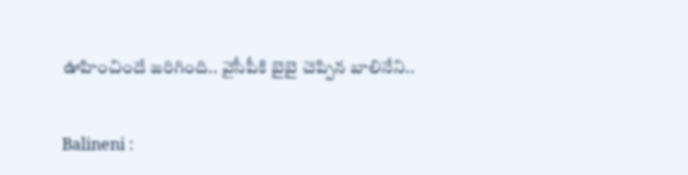ఊహించిందే జ‌రిగింది.. వైసీపీకి బైబై చెప్పిన బాలినేని..

Balineni :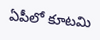ఏపీలో కూట‌మి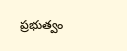ప్ర‌భుత్వం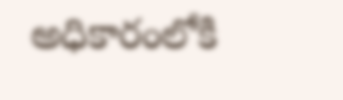అధికారంలోకి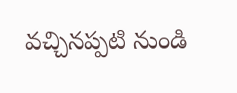వ‌చ్చినప్ప‌టి నుండి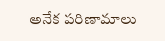అనేక పరిణామాలు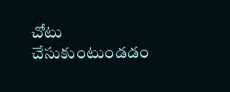చోటు చేసుకుంటుండ‌డం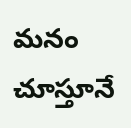మ‌నం చూస్తూనే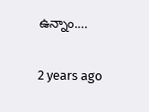ఉన్నాం.…

2 years ago